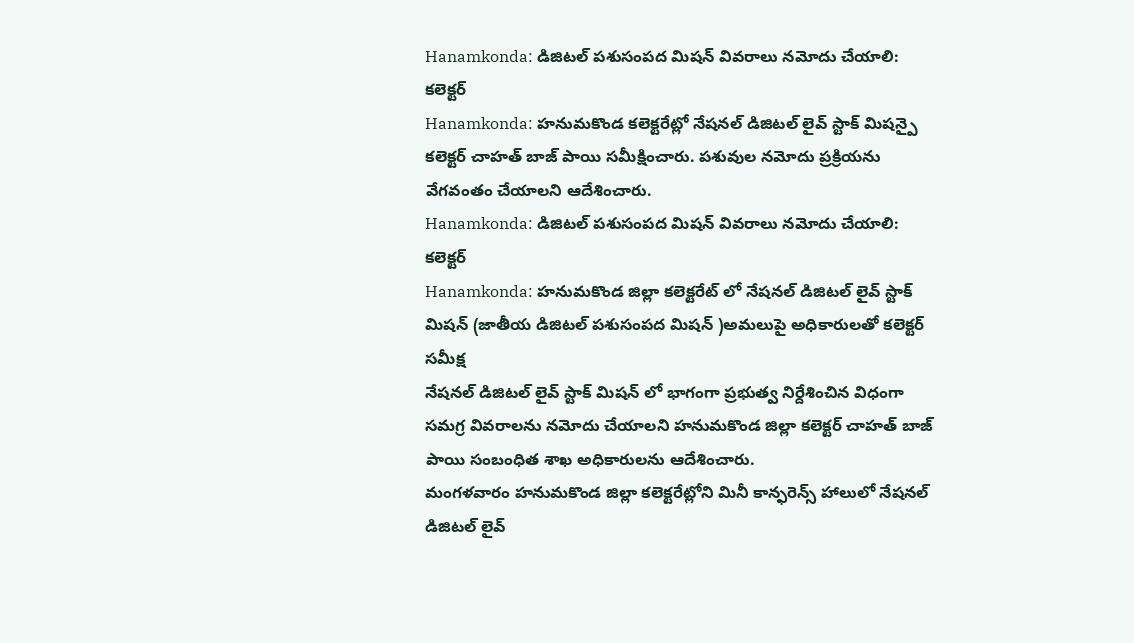Hanamkonda: డిజిటల్ పశుసంపద మిషన్ వివరాలు నమోదు చేయాలి: కలెక్టర్
Hanamkonda: హనుమకొండ కలెక్టరేట్లో నేషనల్ డిజిటల్ లైవ్ స్టాక్ మిషన్పై కలెక్టర్ చాహత్ బాజ్ పాయి సమీక్షించారు. పశువుల నమోదు ప్రక్రియను వేగవంతం చేయాలని ఆదేశించారు.
Hanamkonda: డిజిటల్ పశుసంపద మిషన్ వివరాలు నమోదు చేయాలి: కలెక్టర్
Hanamkonda: హనుమకొండ జిల్లా కలెక్టరేట్ లో నేషనల్ డిజిటల్ లైవ్ స్టాక్ మిషన్ (జాతీయ డిజిటల్ పశుసంపద మిషన్ )అమలుపై అధికారులతో కలెక్టర్ సమీక్ష
నేషనల్ డిజిటల్ లైవ్ స్టాక్ మిషన్ లో భాగంగా ప్రభుత్వ నిర్దేశించిన విధంగా సమగ్ర వివరాలను నమోదు చేయాలని హనుమకొండ జిల్లా కలెక్టర్ చాహత్ బాజ్ పాయి సంబంధిత శాఖ అధికారులను ఆదేశించారు.
మంగళవారం హనుమకొండ జిల్లా కలెక్టరేట్లోని మినీ కాన్ఫరెన్స్ హాలులో నేషనల్ డిజిటల్ లైవ్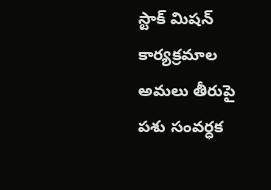స్టాక్ మిషన్ కార్యక్రమాల అమలు తీరుపై పశు సంవర్ధక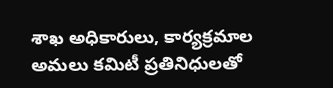శాఖ అధికారులు, కార్యక్రమాల అమలు కమిటీ ప్రతినిధులతో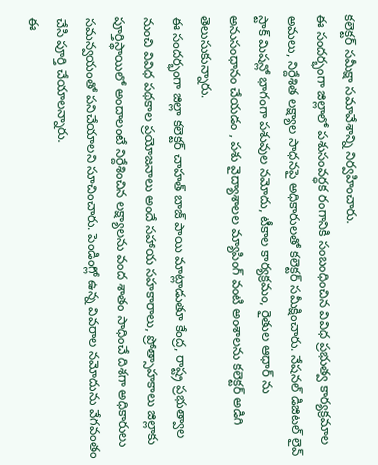కలెక్టర్ సమీక్షా సమావేశాన్ని నిర్వహించారు.
ఈ సందర్భంగా జిల్లాలో పశుసంవర్ధక రంగానికి సంబంధించిన వివిధ ప్రభుత్వ కార్యక్రమాల అమలు, నిర్దేశిత లక్ష్యాల సాధనపై అధికారులతో కలెక్టర్ సమీక్షించారు. నేషనల్ డిజిటల్ లైవ్ స్టాక్ మిషన్లో భాగంగా పశువుల నమోదు, టీకాల కార్యక్రమం, రైతుల ఆధార్ ను అనుసంధానం చేయడం , పశు వైద్యాశాలల మ్యాపింగ్ వంటి అంశాలను కలెక్టర్ అడిగి తెలుసుకున్నారు.
ఈ సందర్భంగా జిల్లా కలెక్టర్ చాహత్ బాజ్ పాయి మాట్లాడుతూ కేంద్ర, రాష్ట్ర ప్రభుత్వాల నుంచి వివిధ పథకాల ప్రయోజనాలు అందే సహాయ సహకారాలు, ప్రోత్సాహకాలు జిల్లాకు పూర్తిస్థాయిలో అందాలంటే నిర్దేశించిన లక్ష్యాలను వంద శాతం సాధించే దిశగా అధికారులు సమన్వయంతో పనిచేయాలని సూచించారు. పెండింగ్లో ఉన్న వివరాల నమోదును వేగవంతం చేసి పూర్తి చేయాలన్నారు.
ఈ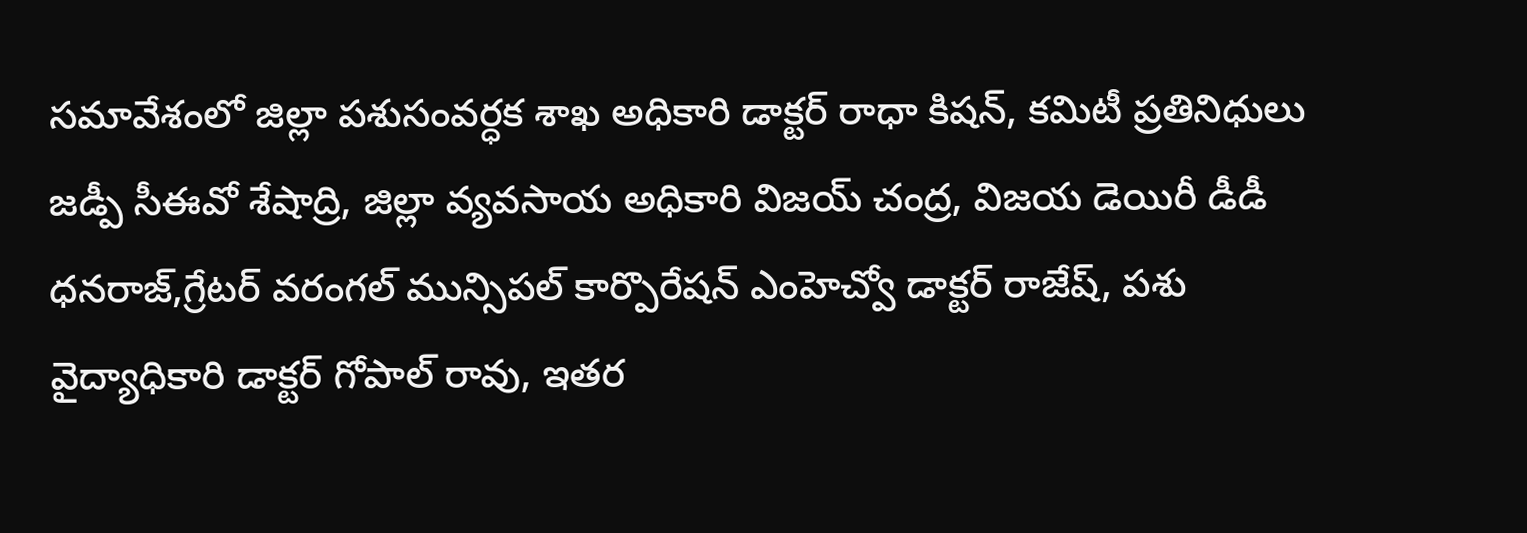సమావేశంలో జిల్లా పశుసంవర్ధక శాఖ అధికారి డాక్టర్ రాధా కిషన్, కమిటీ ప్రతినిధులు జడ్పీ సీఈవో శేషాద్రి, జిల్లా వ్యవసాయ అధికారి విజయ్ చంద్ర, విజయ డెయిరీ డీడీ ధనరాజ్,గ్రేటర్ వరంగల్ మున్సిపల్ కార్పొరేషన్ ఎంహెచ్వో డాక్టర్ రాజేష్, పశు వైద్యాధికారి డాక్టర్ గోపాల్ రావు, ఇతర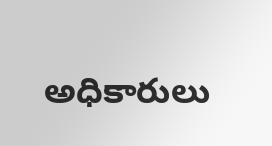అధికారులు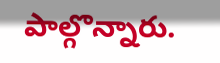పాల్గొన్నారు.